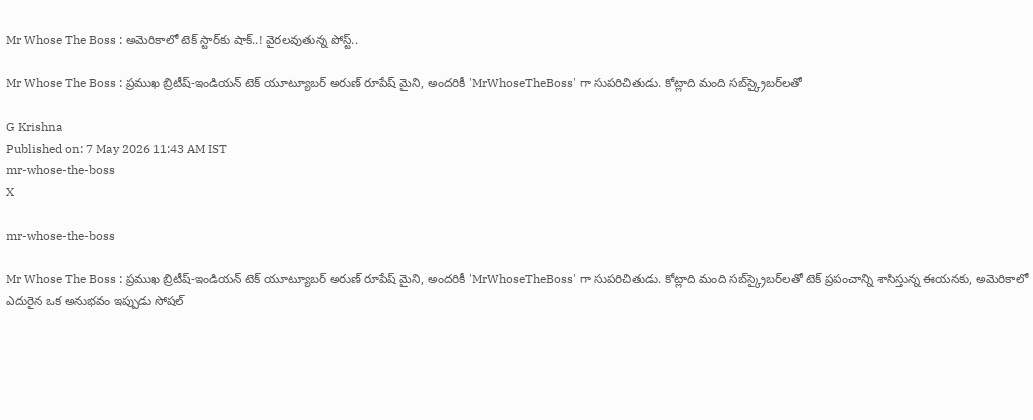Mr Whose The Boss : అమెరికాలో టెక్ స్టార్‌కు షాక్..! వైరలవుతున్న పోస్ట్..

Mr Whose The Boss : ప్రముఖ బ్రిటీష్-ఇండియన్ టెక్ యూట్యూబర్ అరుణ్ రూపేష్ మైని, అందరికీ 'MrWhoseTheBoss' గా సుపరిచితుడు. కోట్లాది మంది సబ్‌స్క్రైబర్‌లతో

G Krishna
Published on: 7 May 2026 11:43 AM IST
mr-whose-the-boss
X

mr-whose-the-boss

Mr Whose The Boss : ప్రముఖ బ్రిటీష్-ఇండియన్ టెక్ యూట్యూబర్ అరుణ్ రూపేష్ మైని, అందరికీ 'MrWhoseTheBoss' గా సుపరిచితుడు. కోట్లాది మంది సబ్‌స్క్రైబర్‌లతో టెక్ ప్రపంచాన్ని శాసిస్తున్న ఈయనకు, అమెరికాలో ఎదురైన ఒక అనుభవం ఇప్పుడు సోషల్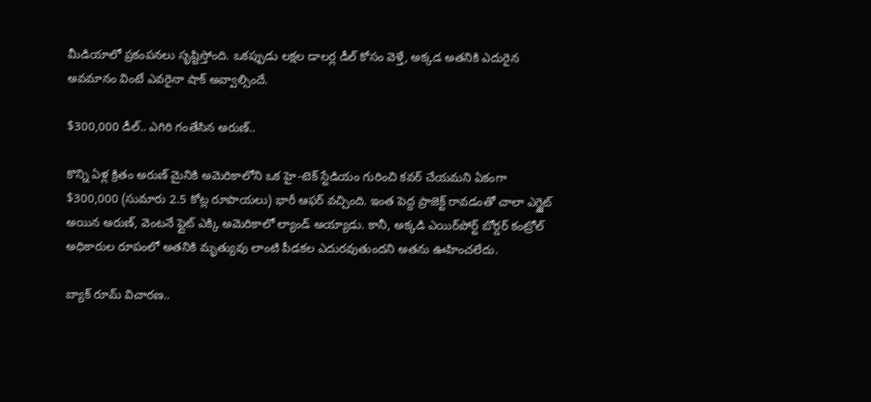మీడియాలో ప్రకంపనలు సృష్టిస్తోంది. ఒకప్పుడు లక్షల డాలర్ల డీల్ కోసం వెళ్తే, అక్కడ అతనికి ఎదురైన అవమానం వింటే ఎవరైనా షాక్ అవ్వాల్సిందే.

$300,000 డీల్.. ఎగిరి గంతేసిన అరుణ్..

కొన్ని ఏళ్ల క్రితం అరుణ్ మైనికి అమెరికాలోని ఒక హై-టెక్ స్టేడియం గురించి కవర్ చేయమని ఏకంగా $300,000 (సుమారు 2.5 కోట్ల రూపాయలు) భారీ ఆఫర్ వచ్చింది. ఇంత పెద్ద ప్రాజెక్ట్ రావడంతో చాలా ఎగ్జైట్ అయిన అరుణ్, వెంటనే ఫ్లైట్ ఎక్కి అమెరికాలో ల్యాండ్ అయ్యాడు. కానీ, అక్కడి ఎయిర్‌పోర్ట్ బోర్డర్ కంట్రోల్ అధికారుల రూపంలో అతనికి మృత్యువు లాంటి పీడకల ఎదురవుతుందని అతను ఊహించలేదు.

బ్యాక్ రూమ్ విచారణ..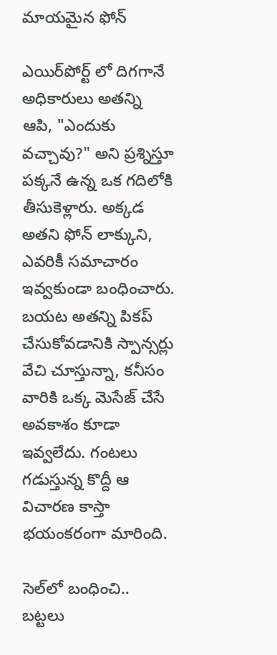మాయమైన ఫోన్

ఎయిర్‌పోర్ట్ లో దిగగానే అధికారులు అతన్ని ఆపి, "ఎందుకు వచ్చావు?" అని ప్రశ్నిస్తూ పక్కనే ఉన్న ఒక గదిలోకి తీసుకెళ్లారు. అక్కడ అతని ఫోన్ లాక్కుని, ఎవరికీ సమాచారం ఇవ్వకుండా బంధించారు. బయట అతన్ని పికప్ చేసుకోవడానికి స్పాన్సర్లు వేచి చూస్తున్నా, కనీసం వారికి ఒక్క మెసేజ్ చేసే అవకాశం కూడా ఇవ్వలేదు. గంటలు గడుస్తున్న కొద్దీ ఆ విచారణ కాస్తా భయంకరంగా మారింది.

సెల్‌లో బంధించి.. బట్టలు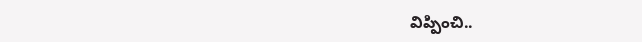విప్పించి..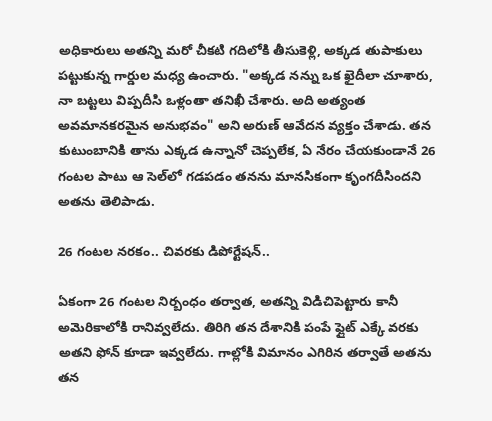అధికారులు అతన్ని మరో చీకటి గదిలోకి తీసుకెళ్లి, అక్కడ తుపాకులు పట్టుకున్న గార్డుల మధ్య ఉంచారు. "అక్కడ నన్ను ఒక ఖైదీలా చూశారు, నా బట్టలు విప్పదీసి ఒళ్లంతా తనిఖీ చేశారు. అది అత్యంత అవమానకరమైన అనుభవం" అని అరుణ్ ఆవేదన వ్యక్తం చేశాడు. తన కుటుంబానికి తాను ఎక్కడ ఉన్నానో చెప్పలేక, ఏ నేరం చేయకుండానే 26 గంటల పాటు ఆ సెల్‌లో గడపడం తనను మానసికంగా కృంగదీసిందని అతను తెలిపాడు.

26 గంటల నరకం.. చివరకు డిపోర్టేషన్..

ఏకంగా 26 గంటల నిర్బంధం తర్వాత, అతన్ని విడిచిపెట్టారు కానీ అమెరికాలోకి రానివ్వలేదు. తిరిగి తన దేశానికి పంపే ఫ్లైట్ ఎక్కే వరకు అతని ఫోన్ కూడా ఇవ్వలేదు. గాల్లోకి విమానం ఎగిరిన తర్వాతే అతను తన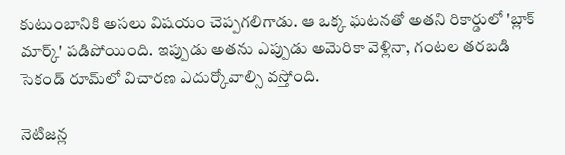కుటుంబానికి అసలు విషయం చెప్పగలిగాడు. ఆ ఒక్క ఘటనతో అతని రికార్డులో 'బ్లాక్ మార్క్' పడిపోయింది. ఇప్పుడు అతను ఎప్పుడు అమెరికా వెళ్లినా, గంటల తరబడి సెకండ్ రూమ్‌లో విచారణ ఎదుర్కోవాల్సి వస్తోంది.

నెటిజన్ల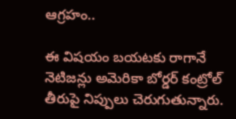ఆగ్రహం..

ఈ విషయం బయటకు రాగానే నెటిజన్లు అమెరికా బోర్డర్ కంట్రోల్ తీరుపై నిప్పులు చెరుగుతున్నారు.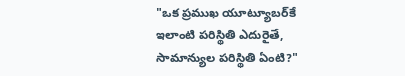"ఒక ప్రముఖ యూట్యూబర్‌కే ఇలాంటి పరిస్థితి ఎదురైతే, సామాన్యుల పరిస్థితి ఏంటి?"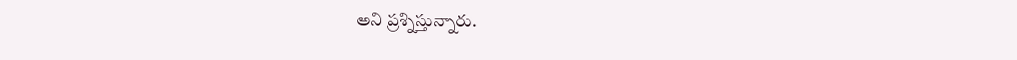అని ప్రశ్నిస్తున్నారు.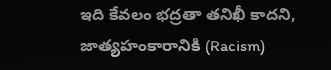ఇది కేవలం భద్రతా తనిఖీ కాదని, జాత్యహంకారానికి (Racism)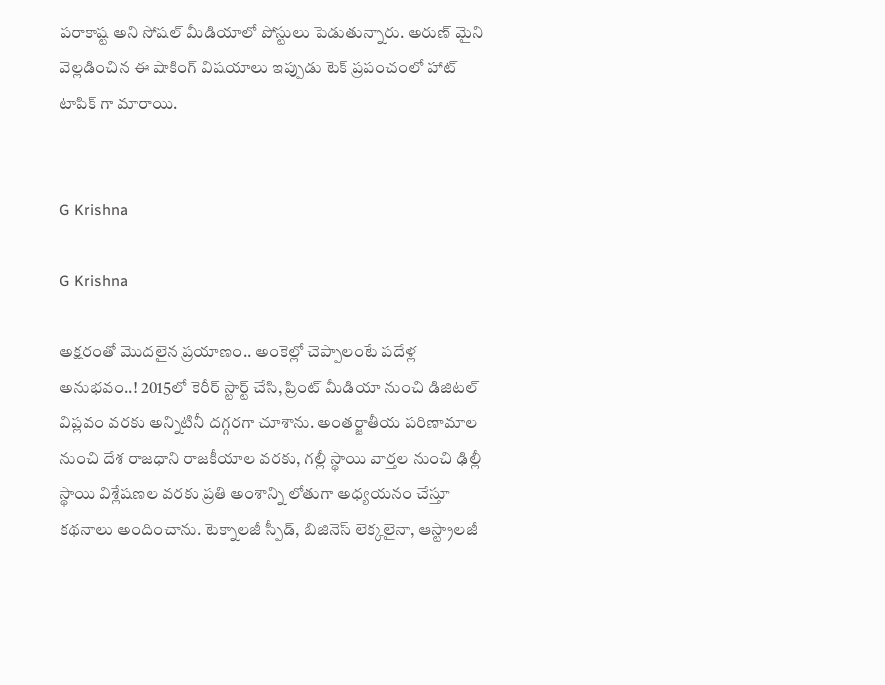పరాకాష్ట అని సోషల్ మీడియాలో పోస్టులు పెడుతున్నారు. అరుణ్ మైని వెల్లడించిన ఈ షాకింగ్ విషయాలు ఇప్పుడు టెక్ ప్రపంచంలో హాట్ టాపిక్ గా మారాయి.


G Krishna

G Krishna

అక్షరంతో మొదలైన ప్రయాణం.. అంకెల్లో చెప్పాలంటే పదేళ్ల అనుభవం..! 2015లో కెరీర్ స్టార్ట్ చేసి, ప్రింట్ మీడియా నుంచి డిజిటల్ విప్లవం వరకు అన్నిటినీ దగ్గరగా చూశాను. అంతర్జాతీయ పరిణామాల నుంచి దేశ రాజధాని రాజకీయాల వరకు, గల్లీ స్థాయి వార్తల నుంచి ఢిల్లీ స్థాయి విశ్లేషణల వరకు ప్రతి అంశాన్ని లోతుగా అధ్యయనం చేస్తూ కథనాలు అందించాను. టెక్నాలజీ స్పీడ్, బిజినెస్ లెక్కలైనా, ఆస్ట్రాలజీ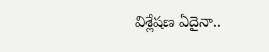విశ్లేషణ ఏదైనా..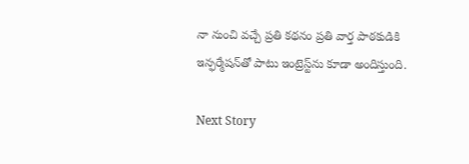నా నుంచి వచ్చే ప్రతి కథనం ప్రతి వార్త పాఠకుడికి ఇన్ఫర్మేషన్‌తో పాటు ఇంట్రెస్ట్‌ను కూడా అందిస్తుంది.

Next Story